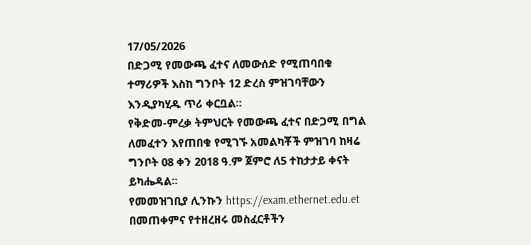17/05/2026
በድጋሚ የመውጫ ፈተና ለመውሰድ የሚጠባበቁ ተማሪዎች እስከ ግንቦት 12 ድረስ ምዝገባቸውን እንዲያካሂዱ ጥሪ ቀርቧል።
የቅድመ-ምረቃ ትምህርት የመውጫ ፈተና በድጋሚ በግል ለመፈተን እየጠበቁ የሚገኙ አመልካቾች ምዝገባ ከዛሬ ግንቦት 08 ቀን 2018 ዓ.ም ጀምሮ ለ5 ተከታታይ ቀናት ይካሔዳል፡፡
የመመዝገቢያ ሊንኩን https://exam.ethernet.edu.et በመጠቀምና የተዘረዘሩ መስፈርቶችን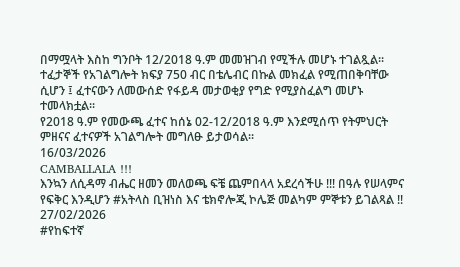በማሟላት እስከ ግንቦት 12/2018 ዓ.ም መመዝገብ የሚችሉ መሆኑ ተገልጿል፡፡
ተፈታኞች የአገልግሎት ክፍያ 750 ብር በቴሌብር በኩል መክፈል የሚጠበቅባቸው ሲሆን ፤ ፈተናውን ለመውሰድ የፋይዳ መታወቂያ የግድ የሚያስፈልግ መሆኑ ተመላክቷል፡፡
የ2018 ዓ.ም የመውጫ ፈተና ከሰኔ 02-12/2018 ዓ.ም እንደሚሰጥ የትምህርት ምዘናና ፈተናዎች አገልግሎት መግለፁ ይታወሳል፡፡
16/03/2026
CAMBALLALA !!!
እንኳን ለሲዳማ ብሔር ዘመን መለወጫ ፍቼ ጨምበላላ አደረሳችሁ !!! በዓሉ የሠላምና የፍቅር እንዲሆን #አትላስ ቢዝነስ እና ቴክኖሎጂ ኮሌጅ መልካም ምኞቱን ይገልጻል !!
27/02/2026
#የከፍተኛ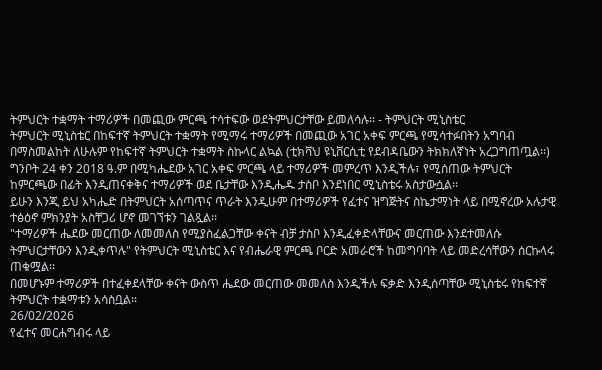ትምህርት ተቋማት ተማሪዎች በመጪው ምርጫ ተሳተፍው ወደትምህርታቸው ይመለሳሉ፡፡ - ትምህርት ሚኒስቴር
ትምህርት ሚኒስቴር በከፍተኛ ትምህርት ተቋማት የሚማሩ ተማሪዎች በመጪው አገር አቀፍ ምርጫ የሚሳተፉበትን አግባብ በማስመልከት ለሁሉም የከፍተኛ ትምህርት ተቋማት ስኩላር ልኳል (ቲክቫህ ዩኒቨርሲቲ የደብዳቤውን ትክክለኛነት አረጋግጠጧል፡፡)
ግንቦት 24 ቀን 2018 ዓ.ም በሚካሔደው አገር አቀፍ ምርጫ ላይ ተማሪዎች መምረጥ እንዲችሉ፣ የሚሰጠው ትምህርት ከምርጫው በፊት እንዲጠናቀቅና ተማሪዎች ወደ ቤታቸው እንዲሔዱ ታስቦ እንደነበር ሚኒስቴሩ አስታውሷል፡፡
ይሁን እንጂ ይህ አካሔድ በትምህርት አሰጣጥና ጥራት እንዲሁም በተማሪዎች የፈተና ዝግጅትና ስኬታማነት ላይ በሚኖረው አሉታዊ ተፅዕኖ ምክንያት አስቸጋሪ ሆኖ መገኘቱን ገልጿል፡፡
"ተማሪዎች ሔደው መርጠው ለመመለስ የሚያስፈልጋቸው ቀናት ብቻ ታስቦ እንዲፈቀድላቸውና መርጠው እንደተመለሱ ትምህርታቸውን እንዲቀጥሉ" የትምህርት ሚኒስቴር እና የብሔራዊ ምርጫ ቦርድ አመራሮች ከመግባባት ላይ መድረሳቸውን ሰርኩላሩ ጠቁሟል፡፡
በመሆኑም ተማሪዎች በተፈቀደላቸው ቀናት ውስጥ ሔደው መርጠው መመለስ እንዲችሉ ፍቃድ እንዲሰጣቸው ሚኒስቴሩ የከፍተኛ ትምህርት ተቋማቱን አሳስቧል፡፡
26/02/2026
የፈተና መርሐግብሩ ላይ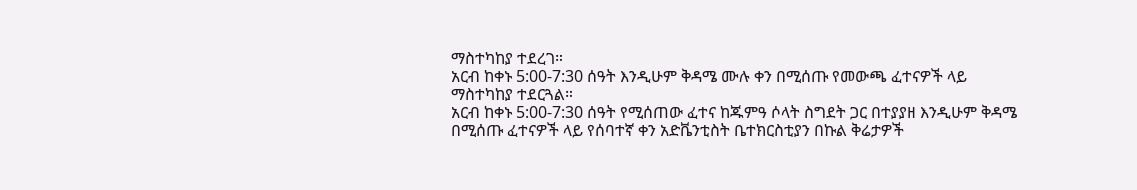ማስተካከያ ተደረገ።
አርብ ከቀኑ 5:00-7:30 ሰዓት እንዲሁም ቅዳሜ ሙሉ ቀን በሚሰጡ የመውጫ ፈተናዎች ላይ ማስተካከያ ተደርጓል።
አርብ ከቀኑ 5:00-7:30 ሰዓት የሚሰጠው ፈተና ከጁምዓ ሶላት ስግደት ጋር በተያያዘ እንዲሁም ቅዳሜ በሚሰጡ ፈተናዎች ላይ የሰባተኛ ቀን አድቬንቲስት ቤተክርስቲያን በኩል ቅሬታዎች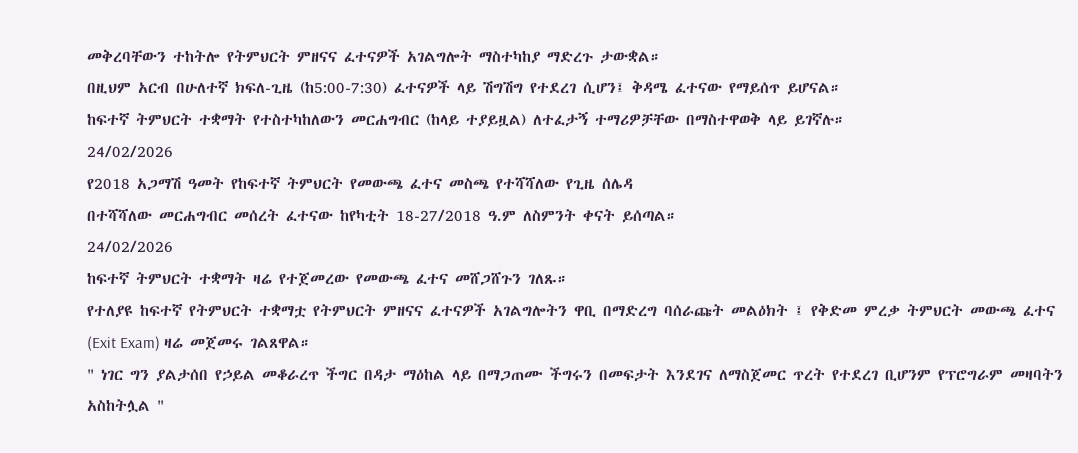መቅረባቸውን ተከትሎ የትምህርት ምዘናና ፈተናዎች አገልግሎት ማስተካከያ ማድረጉ ታውቋል።
በዚህም አርብ በሁለተኛ ክፍለ-ጊዜ (ከ5:00-7:30) ፈተናዎች ላይ ሽግሽግ የተደረገ ሲሆን፤ ቅዳሜ ፈተናው የማይሰጥ ይሆናል።
ከፍተኛ ትምህርት ተቋማት የተስተካከለውን መርሐግብር (ከላይ ተያይዟል) ለተፈታኝ ተማሪዎቻቸው በማስተዋወቅ ላይ ይገኛሉ።
24/02/2026
የ2018 አጋማሽ ዓመት የከፍተኛ ትምህርት የመውጫ ፈተና መስጫ የተሻሻለው የጊዜ ሰሌዳ
በተሻሻለው መርሐግብር መሰረት ፈተናው ከየካቲት 18-27/2018 ዓ.ም ለስምንት ቀናት ይሰጣል።
24/02/2026
ከፍተኛ ትምህርት ተቋማት ዛሬ የተጀመረው የመውጫ ፈተና መሸጋሸጉን ገለጹ።
የተለያዩ ከፍተኛ የትምህርት ተቋማቷ የትምህርት ምዘናና ፈተናዎች አገልግሎትን ዋቢ በማድረግ ባሰራጩት መልዕክት ፤ የቅድመ ምረቃ ትምህርት መውጫ ፈተና (Exit Exam) ዛሬ መጀመሩ ገልጸዋል።
" ነገር ግን ያልታሰበ የኃይል መቆራረጥ ችግር በዳታ ማዕከል ላይ በማጋጠሙ ችግሩን በመፍታት እንደገና ለማስጀመር ጥረት የተደረገ ቢሆንም የፕሮግራም መዛባትን አስከትሏል "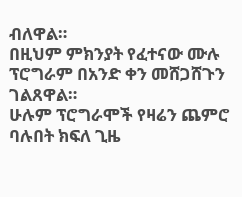ብለዋል።
በዚህም ምክንያት የፈተናው ሙሉ ፕሮግራም በአንድ ቀን መሸጋሸጉን ገልጸዋል።
ሁሉም ፕሮግራሞች የዛሬን ጨምሮ ባሉበት ክፍለ ጊዜ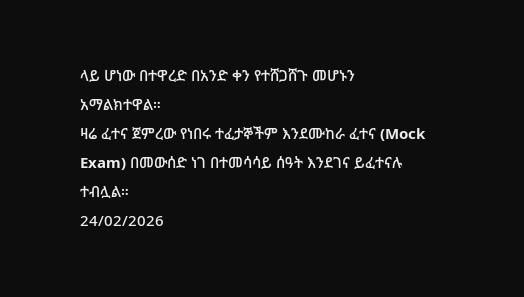ላይ ሆነው በተዋረድ በአንድ ቀን የተሸጋሸጉ መሆኑን አማልክተዋል።
ዛሬ ፈተና ጀምረው የነበሩ ተፈታኞችም እንደሙከራ ፈተና (Mock Exam) በመውሰድ ነገ በተመሳሳይ ሰዓት እንደገና ይፈተናሉ ተብሏል።
24/02/2026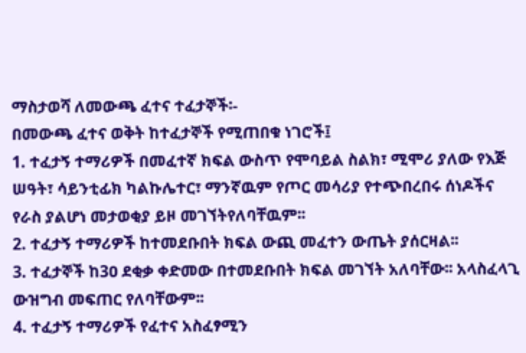ማስታወሻ ለመውጫ ፈተና ተፈታኞች፡-
በመውጫ ፈተና ወቅት ከተፈታኞች የሚጠበቁ ነገሮች፤
1. ተፈታኝ ተማሪዎች በመፈተኛ ክፍል ውስጥ የሞባይል ስልክ፣ ሚሞሪ ያለው የእጅ ሠዓት፣ ሳይንቲፊክ ካልኩሌተር፣ ማንኛዉም የጦር መሳሪያ የተጭበረበሩ ሰነዶችና የራስ ያልሆነ መታወቂያ ይዞ መገኘትየለባቸዉም፡፡
2. ተፈታኝ ተማሪዎች ከተመደቡበት ክፍል ውጪ መፈተን ውጤት ያሰርዛል፡፡
3. ተፈታኞች ከ3ዐ ደቂቃ ቀድመው በተመደቡበት ክፍል መገኘት አለባቸው፡፡ አላስፈላጊ ውዝግብ መፍጠር የለባቸውም፡፡
4. ተፈታኝ ተማሪዎች የፈተና አስፈፃሚን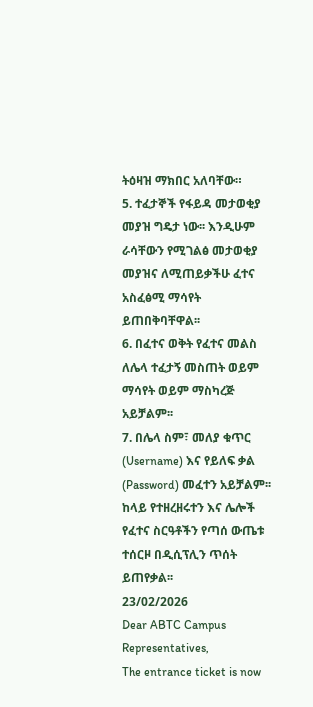ትዕዛዝ ማክበር አለባቸው።
5. ተፈታኞች የፋይዳ መታወቂያ መያዝ ግዴታ ነው፡፡ እንዲሁም ራሳቸውን የሚገልፅ መታወቂያ መያዝና ለሚጠይቃችሁ ፈተና አስፈፅሚ ማሳየት ይጠበቅባቸዋል፡፡
6. በፈተና ወቅት የፈተና መልስ ለሌላ ተፈታኝ መስጠት ወይም ማሳየት ወይም ማስካረጅ አይቻልም፡፡
7. በሌላ ስም፣ መለያ ቁጥር (Username) እና የይለፍ ቃል (Password) መፈተን አይቻልም፡፡
ከላይ የተዘረዘሩተን እና ሌሎች የፈተና ስርዓቶችን የጣሰ ውጤቱ ተሰርዞ በዲሲፕሊን ጥሰት ይጠየቃል፡፡
23/02/2026
Dear ABTC Campus Representatives,
The entrance ticket is now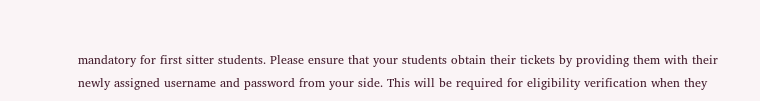mandatory for first sitter students. Please ensure that your students obtain their tickets by providing them with their newly assigned username and password from your side. This will be required for eligibility verification when they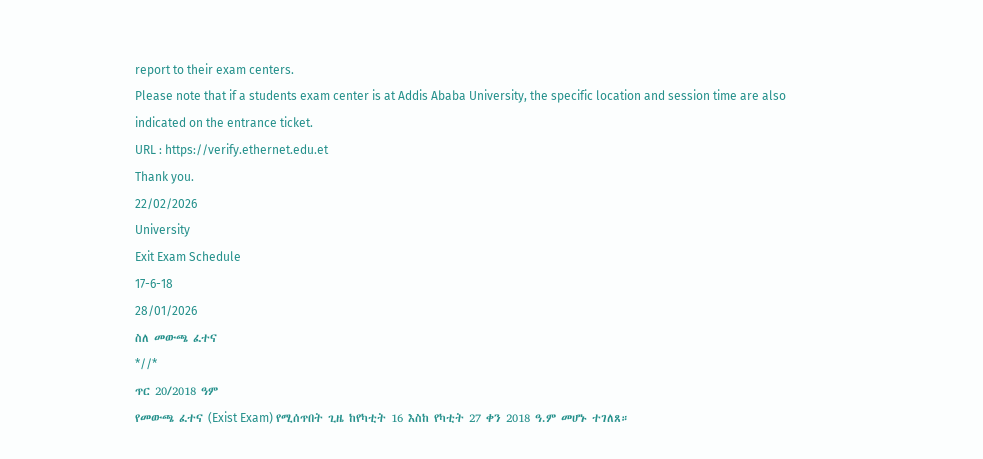report to their exam centers.
Please note that if a students exam center is at Addis Ababa University, the specific location and session time are also indicated on the entrance ticket.
URL : https://verify.ethernet.edu.et
Thank you.
22/02/2026
University
Exit Exam Schedule
17-6-18
28/01/2026
ስለ መውጫ ፈተና
*//*
ጥር 20/2018 ዓም
የመውጫ ፈተና (Exist Exam) የሚሰጥበት ጊዜ ከየካቲት 16 እስከ የካቲት 27 ቀን 2018 ዓ.ም መሆኑ ተገለጸ።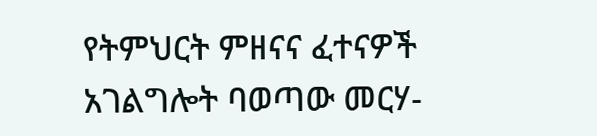የትምህርት ምዘናና ፈተናዎች አገልግሎት ባወጣው መርሃ-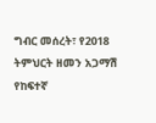ግብር መሰረት፣ የ2018 ትምህርት ዘመን አጋማሽ የከፍተኛ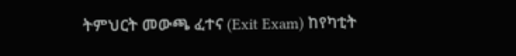ትምህርት መውጫ ፈተና (Exit Exam) ከየካቲት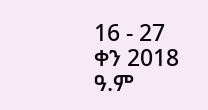16 - 27 ቀን 2018 ዓ.ም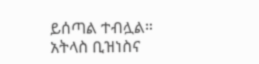ይሰጣል ተብሏል።
አትላስ ቢዝነስና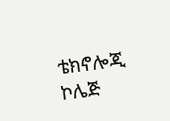ቴክኖሎጂ ኮሌጅ